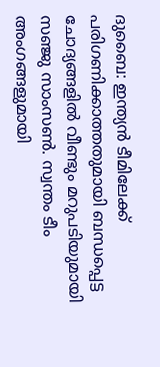ദുബൈ: ഇന്ത്യൻ ടീമിലേക്ക് പരിഗണിക്കാത്തതുമായി ബന്ധപ്പെട്ട ചോദ്യങ്ങളിൽ വീണ്ടും മറുപടിയുമായി സഞ്ജു സാംസൺ. സ്വന്തം ടീം അംഗങ്ങളുമായി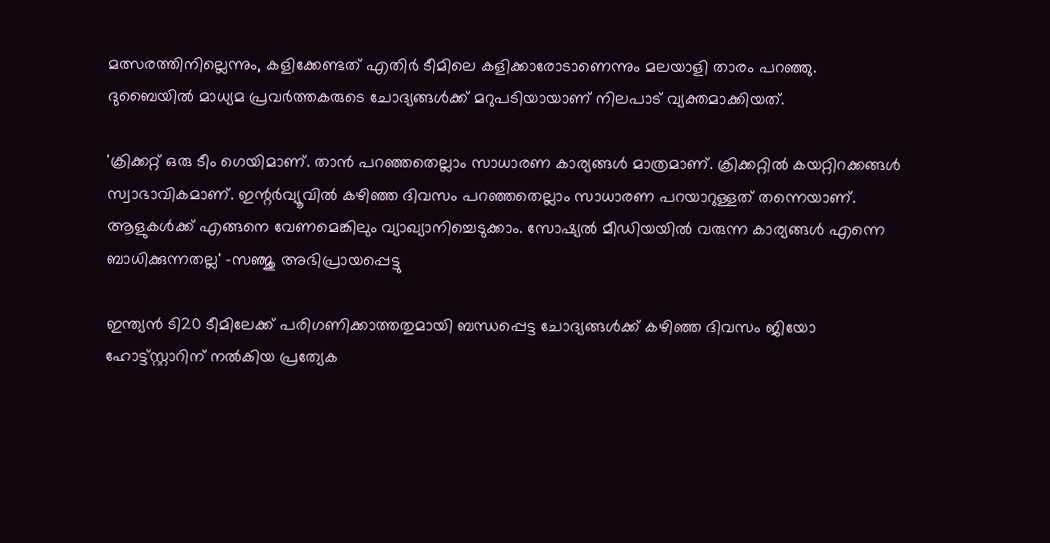മത്സരത്തിനില്ലെന്നും, കളിക്കേണ്ടത് എതിർ ടീമിലെ കളിക്കാരോടാണെന്നും മലയാളി താരം പറഞ്ഞു. ദുബൈയിൽ മാധ്യമ പ്രവർത്തകരുടെ ചോദ്യങ്ങൾക്ക് മറുപടിയായാണ് നിലപാട് വ്യക്തമാക്കിയത്.

'ക്രിക്കറ്റ് ഒരു ടീം ഗെയിമാണ്. താൻ പറഞ്ഞതെല്ലാം സാധാരണ കാര്യങ്ങൾ മാത്രമാണ്. ക്രിക്കറ്റിൽ കയറ്റിറക്കങ്ങൾ സ്വാഭാവികമാണ്. ഇന്റർവ്യൂവിൽ കഴിഞ്ഞ ദിവസം പറഞ്ഞതെല്ലാം സാധാരണ പറയാറുള്ളത് തന്നെയാണ്. ആളുകൾക്ക് എങ്ങനെ വേണമെങ്കിലും വ്യാഖ്യാനിച്ചെടുക്കാം. സോഷ്യൽ മീഡിയയിൽ വരുന്ന കാര്യങ്ങൾ എന്നെ ബാധിക്കുന്നതല്ല' -സഞ്ജു അഭിപ്രായപ്പെട്ടു

ഇന്ത്യൻ ടി20 ടീമിലേക്ക് പരിഗണിക്കാത്തതുമായി ബന്ധപ്പെട്ട ചോദ്യങ്ങൾക്ക് കഴിഞ്ഞ ദിവസം ജിയോ ഹോട്ട്‌സ്റ്റാറിന് നൽകിയ പ്രത്യേക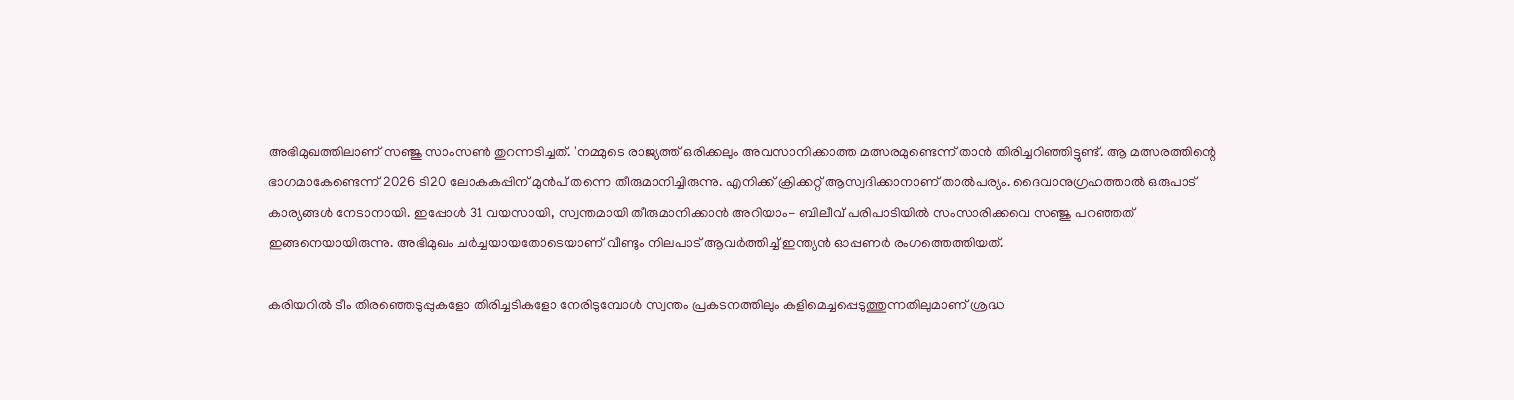അഭിമുഖത്തിലാണ് സഞ്ജു സാംസൺ തുറന്നടിച്ചത്. 'നമ്മുടെ രാജ്യത്ത് ഒരിക്കലും അവസാനിക്കാത്ത മത്സരമുണ്ടെന്ന് താൻ തിരിച്ചറിഞ്ഞിട്ടുണ്ട്. ആ മത്സരത്തിന്റെ ഭാഗമാകേണ്ടെന്ന് 2026 ടി20 ലോകകപ്പിന് മുൻപ് തന്നെ തീരുമാനിച്ചിരുന്നു. എനിക്ക് ക്രിക്കറ്റ് ആസ്വദിക്കാനാണ് താൽപര്യം. ദൈവാനുഗ്രഹത്താൽ ഒരുപാട് കാര്യങ്ങൾ നേടാനായി. ഇപ്പോൾ 31 വയസായി, സ്വന്തമായി തീരുമാനിക്കാൻ അറിയാം- ബിലീവ് പരിപാടിയിൽ സംസാരിക്കവെ സഞ്ജു പറഞ്ഞത് ഇങ്ങനെയായിരുന്നു. അഭിമുഖം ചർച്ചയായതോടെയാണ് വീണ്ടും നിലപാട് ആവർത്തിച്ച് ഇന്ത്യൻ ഓപ്പണർ രംഗത്തെത്തിയത്.

കരിയറിൽ ടീം തിരഞ്ഞെടുപ്പുകളോ തിരിച്ചടികളോ നേരിടുമ്പോൾ സ്വന്തം പ്രകടനത്തിലും കളിമെച്ചപ്പെടുത്തുന്നതിലുമാണ് ശ്രദ്ധ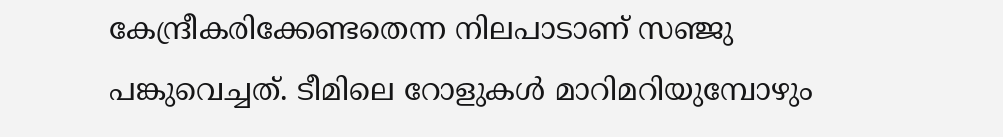കേന്ദ്രീകരിക്കേണ്ടതെന്ന നിലപാടാണ് സഞ്ജു പങ്കുവെച്ചത്‌. ടീമിലെ റോളുകൾ മാറിമറിയുമ്പോഴും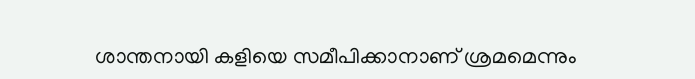ശാന്തനായി കളിയെ സമീപിക്കാനാണ് ശ്രമമെന്നും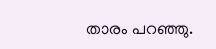താരം പറഞ്ഞു.